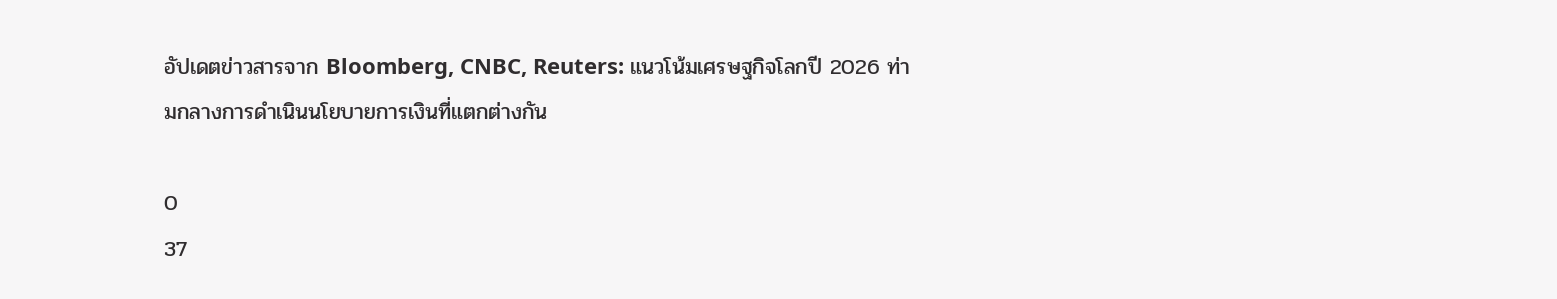อัปเดตข่าวสารจาก Bloomberg, CNBC, Reuters: แนวโน้มเศรษฐกิจโลกปี 2026 ท่ามกลางการดำเนินนโยบายการเงินที่แตกต่างกัน

0
37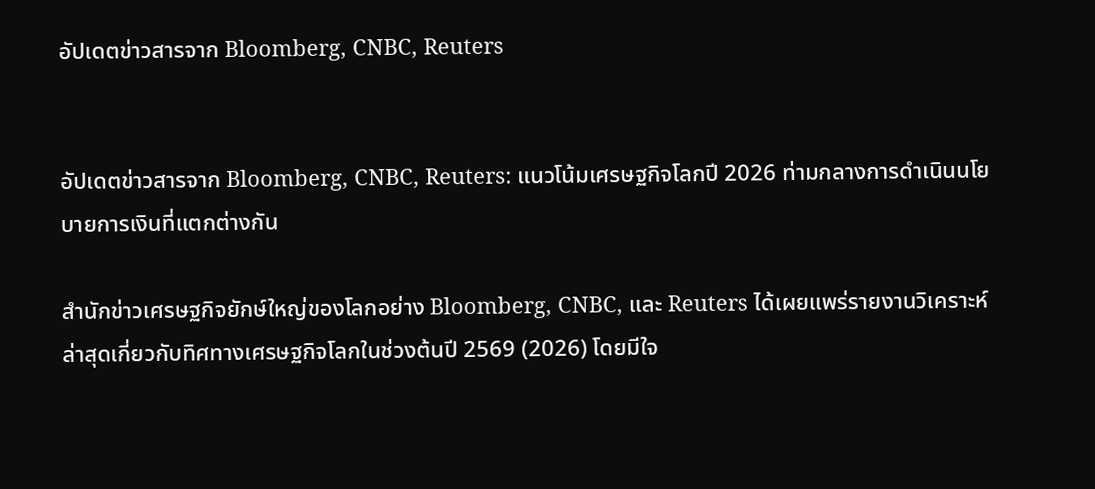อัปเดตข่าวสารจาก Bloomberg, CNBC, Reuters


อัปเดตข่าวสารจาก Bloomberg, CNBC, Reuters: แนวโน้มเศรษฐกิจโลกปี 2026 ท่ามกลางการดำเนินนโยบายการเงินที่แตกต่างกัน

สำนักข่าวเศรษฐกิจยักษ์ใหญ่ของโลกอย่าง Bloomberg, CNBC, และ Reuters ได้เผยแพร่รายงานวิเคราะห์ล่าสุดเกี่ยวกับทิศทางเศรษฐกิจโลกในช่วงต้นปี 2569 (2026) โดยมีใจ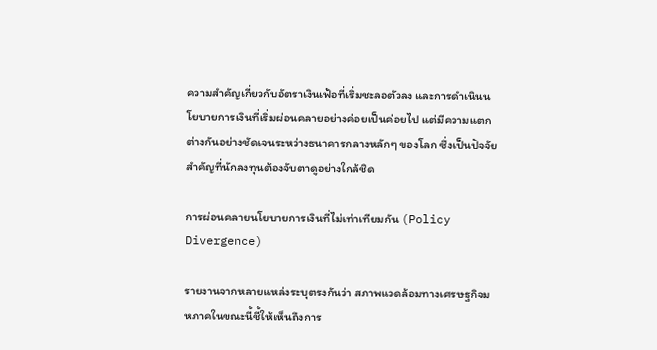ความสำคัญเกี่ยวกับอัตราเงินเฟ้อที่เริ่มชะลอตัวลง และการดำเนินนโยบายการเงินที่เริ่มผ่อนคลายอย่างค่อยเป็นค่อยไป แต่มีความแตกต่างกันอย่างชัดเจนระหว่างธนาคารกลางหลักๆ ของโลก ซึ่งเป็นปัจจัยสำคัญที่นักลงทุนต้องจับตาดูอย่างใกล้ชิด

การผ่อนคลายนโยบายการเงินที่ไม่เท่าเทียมกัน (Policy Divergence)

รายงานจากหลายแหล่งระบุตรงกันว่า สภาพแวดล้อมทางเศรษฐกิจมหภาคในขณะนี้ชี้ให้เห็นถึงการ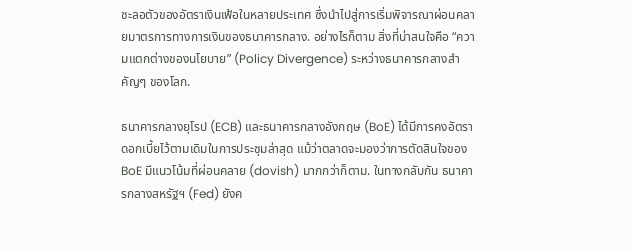ชะลอตัวของอัตราเงินเฟ้อในหลายประเทศ ซึ่งนำไปสู่การเริ่มพิจารณาผ่อนคลายมาตรการทางการเงินของธนาคารกลาง. อย่างไรก็ตาม สิ่งที่น่าสนใจคือ “ความแตกต่างของนโยบาย” (Policy Divergence) ระหว่างธนาคารกลางสำคัญๆ ของโลก.

ธนาคารกลางยุโรป (ECB) และธนาคารกลางอังกฤษ (BoE) ได้มีการคงอัตราดอกเบี้ยไว้ตามเดิมในการประชุมล่าสุด แม้ว่าตลาดจะมองว่าการตัดสินใจของ BoE มีแนวโน้มที่ผ่อนคลาย (dovish) มากกว่าก็ตาม. ในทางกลับกัน ธนาคารกลางสหรัฐฯ (Fed) ยังค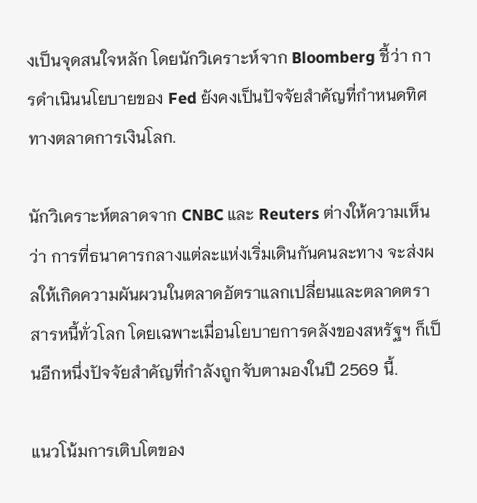งเป็นจุดสนใจหลัก โดยนักวิเคราะห์จาก Bloomberg ชี้ว่า การดำเนินนโยบายของ Fed ยังคงเป็นปัจจัยสำคัญที่กำหนดทิศทางตลาดการเงินโลก.

นักวิเคราะห์ตลาดจาก CNBC และ Reuters ต่างให้ความเห็นว่า การที่ธนาคารกลางแต่ละแห่งเริ่มเดินกันคนละทาง จะส่งผลให้เกิดความผันผวนในตลาดอัตราแลกเปลี่ยนและตลาดตราสารหนี้ทั่วโลก โดยเฉพาะเมื่อนโยบายการคลังของสหรัฐฯ ก็เป็นอีกหนึ่งปัจจัยสำคัญที่กำลังถูกจับตามองในปี 2569 นี้.

แนวโน้มการเติบโตของ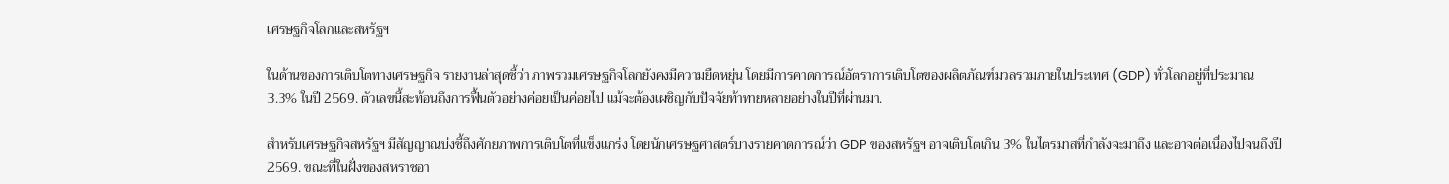เศรษฐกิจโลกและสหรัฐฯ

ในด้านของการเติบโตทางเศรษฐกิจ รายงานล่าสุดชี้ว่า ภาพรวมเศรษฐกิจโลกยังคงมีความยืดหยุ่น โดยมีการคาดการณ์อัตราการเติบโตของผลิตภัณฑ์มวลรวมภายในประเทศ (GDP) ทั่วโลกอยู่ที่ประมาณ 3.3% ในปี 2569. ตัวเลขนี้สะท้อนถึงการฟื้นตัวอย่างค่อยเป็นค่อยไป แม้จะต้องเผชิญกับปัจจัยท้าทายหลายอย่างในปีที่ผ่านมา.

สำหรับเศรษฐกิจสหรัฐฯ มีสัญญาณบ่งชี้ถึงศักยภาพการเติบโตที่แข็งแกร่ง โดยนักเศรษฐศาสตร์บางรายคาดการณ์ว่า GDP ของสหรัฐฯ อาจเติบโตเกิน 3% ในไตรมาสที่กำลังจะมาถึง และอาจต่อเนื่องไปจนถึงปี 2569. ขณะที่ในฝั่งของสหราชอา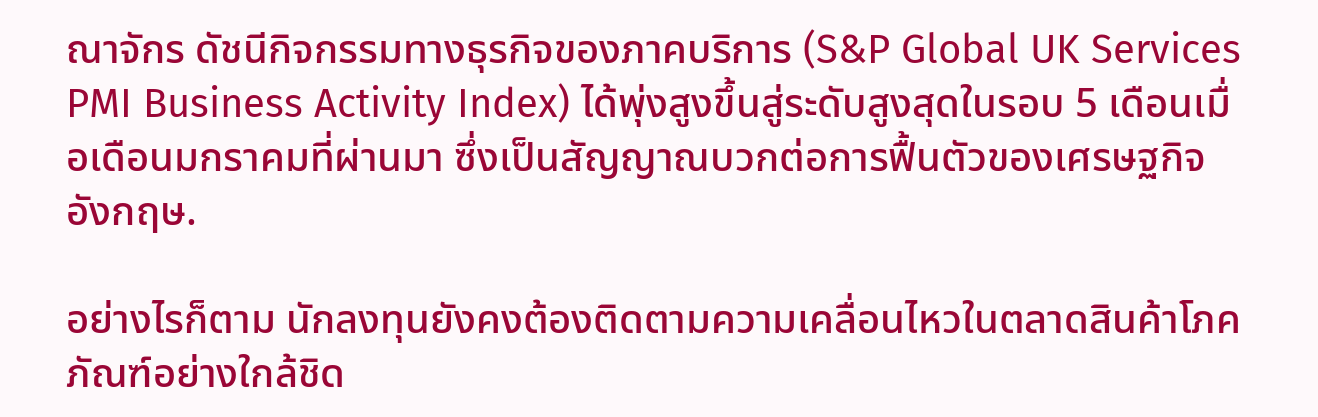ณาจักร ดัชนีกิจกรรมทางธุรกิจของภาคบริการ (S&P Global UK Services PMI Business Activity Index) ได้พุ่งสูงขึ้นสู่ระดับสูงสุดในรอบ 5 เดือนเมื่อเดือนมกราคมที่ผ่านมา ซึ่งเป็นสัญญาณบวกต่อการฟื้นตัวของเศรษฐกิจอังกฤษ.

อย่างไรก็ตาม นักลงทุนยังคงต้องติดตามความเคลื่อนไหวในตลาดสินค้าโภคภัณฑ์อย่างใกล้ชิด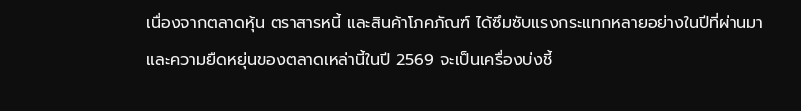เนื่องจากตลาดหุ้น ตราสารหนี้ และสินค้าโภคภัณฑ์ ได้ซึมซับแรงกระแทกหลายอย่างในปีที่ผ่านมา และความยืดหยุ่นของตลาดเหล่านี้ในปี 2569 จะเป็นเครื่องบ่งชี้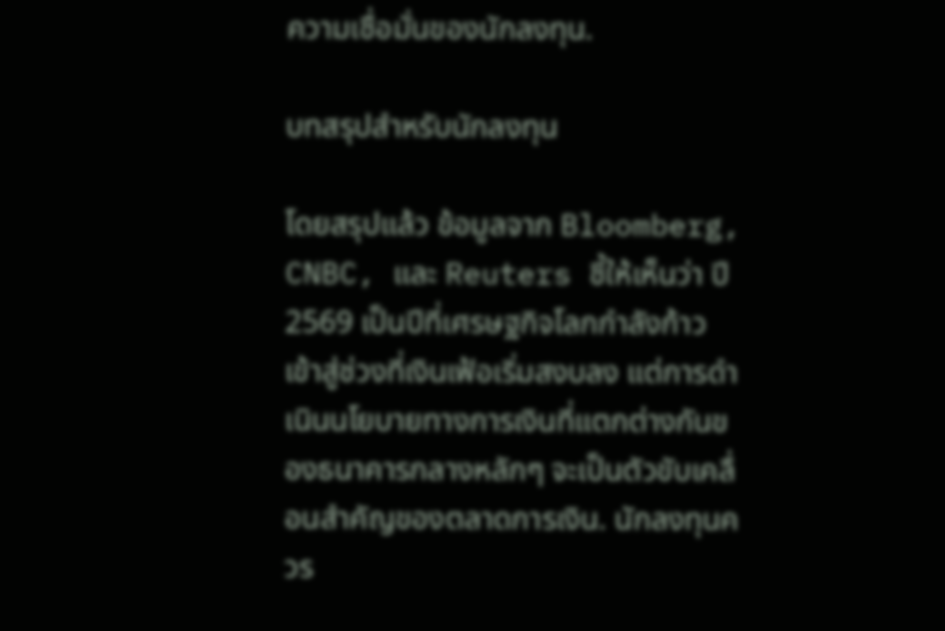ความเชื่อมั่นของนักลงทุน.

บทสรุปสำหรับนักลงทุน

โดยสรุปแล้ว ข้อมูลจาก Bloomberg, CNBC, และ Reuters ชี้ให้เห็นว่า ปี 2569 เป็นปีที่เศรษฐกิจโลกกำลังก้าวเข้าสู่ช่วงที่เงินเฟ้อเริ่มสงบลง แต่การดำเนินนโยบายทางการเงินที่แตกต่างกันของธนาคารกลางหลักๆ จะเป็นตัวขับเคลื่อนสำคัญของตลาดการเงิน. นักลงทุนควร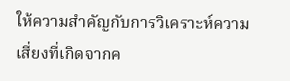ให้ความสำคัญกับการวิเคราะห์ความเสี่ยงที่เกิดจากค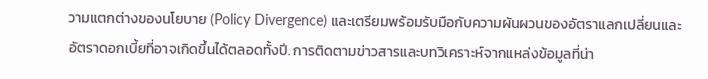วามแตกต่างของนโยบาย (Policy Divergence) และเตรียมพร้อมรับมือกับความผันผวนของอัตราแลกเปลี่ยนและอัตราดอกเบี้ยที่อาจเกิดขึ้นได้ตลอดทั้งปี. การติดตามข่าวสารและบทวิเคราะห์จากแหล่งข้อมูลที่น่า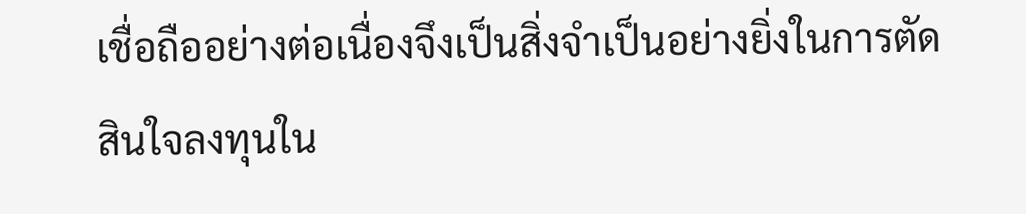เชื่อถืออย่างต่อเนื่องจึงเป็นสิ่งจำเป็นอย่างยิ่งในการตัดสินใจลงทุนใน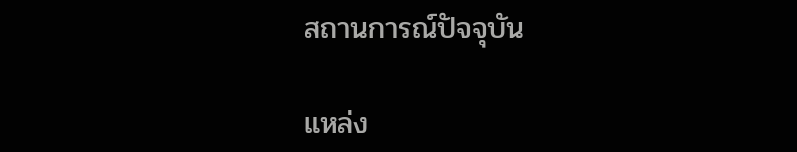สถานการณ์ปัจจุบัน

แหล่ง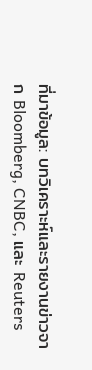ที่มาข้อมูล: บทวิเคราะห์และรายงานข่าวจาก Bloomberg, CNBC, และ Reuters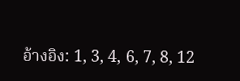อ้างอิง: 1, 3, 4, 6, 7, 8, 12